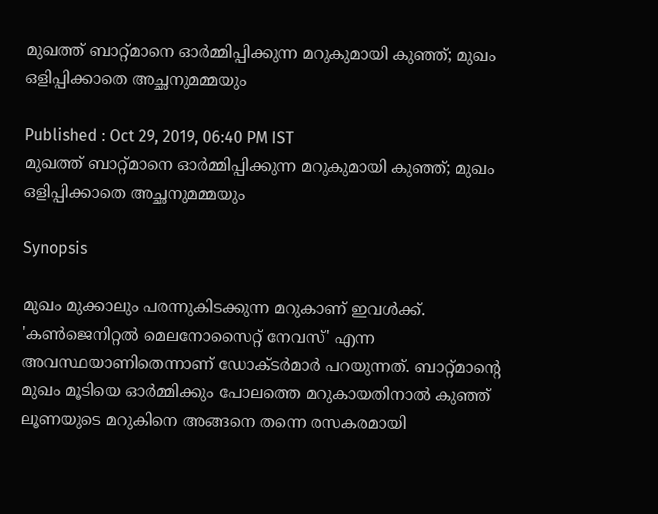മുഖത്ത് ബാറ്റ്മാനെ ഓര്‍മ്മിപ്പിക്കുന്ന മറുകുമായി കുഞ്ഞ്; മുഖം ഒളിപ്പിക്കാതെ അച്ഛനുമമ്മയും

Published : Oct 29, 2019, 06:40 PM IST
മുഖത്ത് ബാറ്റ്മാനെ ഓര്‍മ്മിപ്പിക്കുന്ന മറുകുമായി കുഞ്ഞ്; മുഖം ഒളിപ്പിക്കാതെ അച്ഛനുമമ്മയും

Synopsis

മുഖം മുക്കാലും പരന്നുകിടക്കുന്ന മറുകാണ് ഇവള്‍ക്ക്. 'കണ്‍ജെനിറ്റല്‍ മെലനോസൈറ്റ് നേവസ്' എന്ന അവസ്ഥയാണിതെന്നാണ് ഡോക്ടര്‍മാര്‍ പറയുന്നത്. ബാറ്റ്മാന്റെ മുഖം മൂടിയെ ഓര്‍മ്മിക്കും പോലത്തെ മറുകായതിനാല്‍ കുഞ്ഞ് ലൂണയുടെ മറുകിനെ അങ്ങനെ തന്നെ രസകരമായി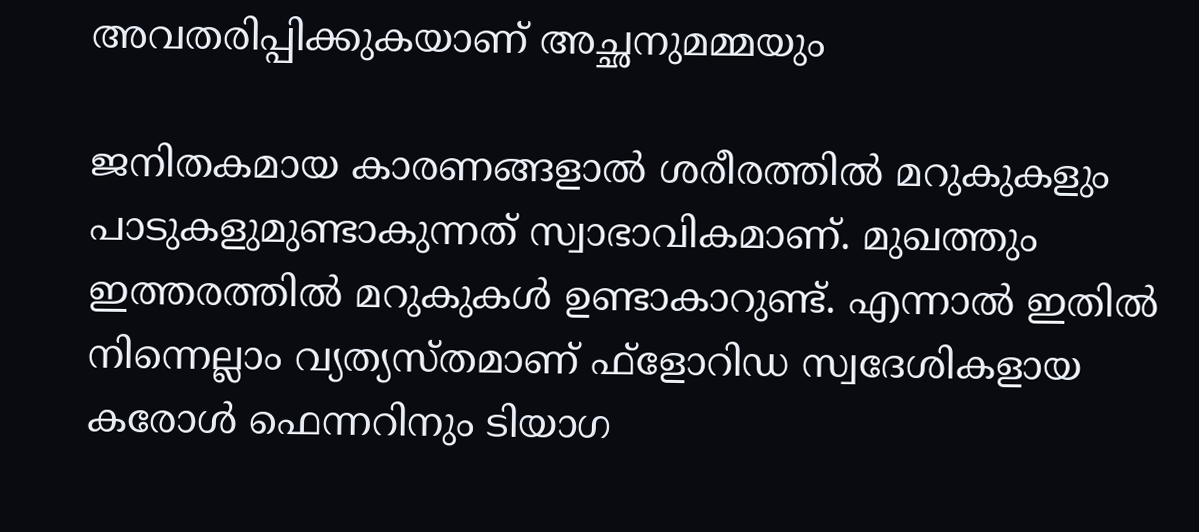അവതരിപ്പിക്കുകയാണ് അച്ഛനുമമ്മയും

ജനിതകമായ കാരണങ്ങളാൽ ശരീരത്തില്‍ മറുകുകളും പാടുകളുമുണ്ടാകുന്നത് സ്വാഭാവികമാണ്. മുഖത്തും ഇത്തരത്തില്‍ മറുകുകള്‍ ഉണ്ടാകാറുണ്ട്. എന്നാല്‍ ഇതില്‍ നിന്നെല്ലാം വ്യത്യസ്തമാണ് ഫ്‌ളോറിഡ സ്വദേശികളായ കരോള്‍ ഫെന്നറിനും ടിയാഗ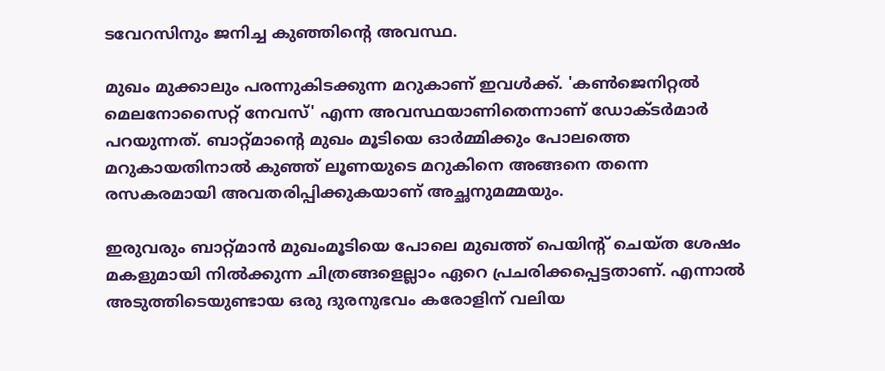ടവേറസിനും ജനിച്ച കുഞ്ഞിന്റെ അവസ്ഥ.

മുഖം മുക്കാലും പരന്നുകിടക്കുന്ന മറുകാണ് ഇവള്‍ക്ക്. 'കണ്‍ജെനിറ്റല്‍ മെലനോസൈറ്റ് നേവസ്' എന്ന അവസ്ഥയാണിതെന്നാണ് ഡോക്ടര്‍മാര്‍ പറയുന്നത്. ബാറ്റ്മാന്റെ മുഖം മൂടിയെ ഓര്‍മ്മിക്കും പോലത്തെ മറുകായതിനാല്‍ കുഞ്ഞ് ലൂണയുടെ മറുകിനെ അങ്ങനെ തന്നെ രസകരമായി അവതരിപ്പിക്കുകയാണ് അച്ഛനുമമ്മയും.

ഇരുവരും ബാറ്റ്മാന്‍ മുഖംമൂടിയെ പോലെ മുഖത്ത് പെയിന്റ് ചെയ്ത ശേഷം മകളുമായി നില്‍ക്കുന്ന ചിത്രങ്ങളെല്ലാം ഏറെ പ്രചരിക്കപ്പെട്ടതാണ്. എന്നാല്‍ അടുത്തിടെയുണ്ടായ ഒരു ദുരനുഭവം കരോളിന് വലിയ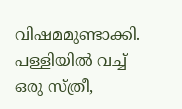വിഷമമുണ്ടാക്കി. പള്ളിയില്‍ വച്ച് ഒരു സ്ത്രീ,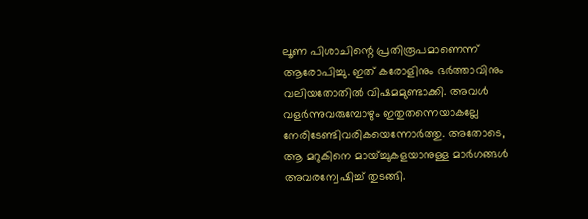ലൂണ പിശാചിന്റെ പ്രതിരൂപമാണെന്ന് ആരോപിച്ചു. ഇത് കരോളിനും ഭര്‍ത്താവിനും വലിയതോതില്‍ വിഷമമുണ്ടാക്കി. അവള്‍ വളര്‍ന്നുവരുമ്പോഴും ഇതുതന്നെയാകല്ലേ നേരിടേണ്ടിവരികയെന്നോര്‍ത്തു. അതോടെ, ആ മറുകിനെ മായ്ച്ചുകളയാനുള്ള മാര്‍ഗങ്ങള്‍ അവരന്വേഷിച്ച് തുടങ്ങി.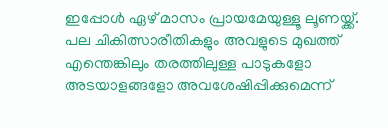ഇപ്പോള്‍ ഏഴ് മാസം പ്രായമേയുള്ളൂ ലൂണയ്ക്ക്. പല ചികിത്സാരീതികളും അവളുടെ മുഖത്ത് എന്തെങ്കിലും തരത്തിലുള്ള പാടുകളോ അടയാളങ്ങളോ അവശേഷിപ്പിക്കുമെന്ന്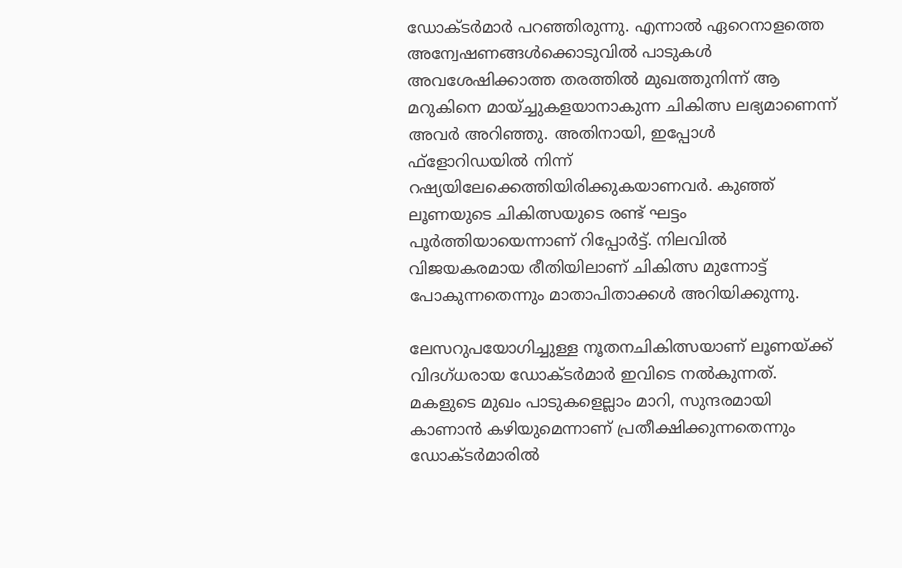ഡോക്ടര്‍മാര്‍ പറഞ്ഞിരുന്നു. എന്നാല്‍ ഏറെനാളത്തെ അന്വേഷണങ്ങള്‍ക്കൊടുവില്‍ പാടുകള്‍ അവശേഷിക്കാത്ത തരത്തില്‍ മുഖത്തുനിന്ന് ആ മറുകിനെ മായ്ച്ചുകളയാനാകുന്ന ചികിത്സ ലഭ്യമാണെന്ന് അവര്‍ അറിഞ്ഞു. അതിനായി, ഇപ്പോള്‍ ഫ്‌ളോറിഡയില്‍ നിന്ന് റഷ്യയിലേക്കെത്തിയിരിക്കുകയാണവര്‍. കുഞ്ഞ് ലൂണയുടെ ചികിത്സയുടെ രണ്ട് ഘട്ടം പൂര്‍ത്തിയായെന്നാണ് റിപ്പോര്‍ട്ട്. നിലവില്‍ വിജയകരമായ രീതിയിലാണ് ചികിത്സ മുന്നോട്ട് പോകുന്നതെന്നും മാതാപിതാക്കള്‍ അറിയിക്കുന്നു.

ലേസറുപയോഗിച്ചുള്ള നൂതനചികിത്സയാണ് ലൂണയ്ക്ക് വിദഗ്ധരായ ഡോക്ടര്‍മാര്‍ ഇവിടെ നല്‍കുന്നത്. മകളുടെ മുഖം പാടുകളെല്ലാം മാറി, സുന്ദരമായി കാണാന്‍ കഴിയുമെന്നാണ് പ്രതീക്ഷിക്കുന്നതെന്നും ഡോക്ടര്‍മാരില്‍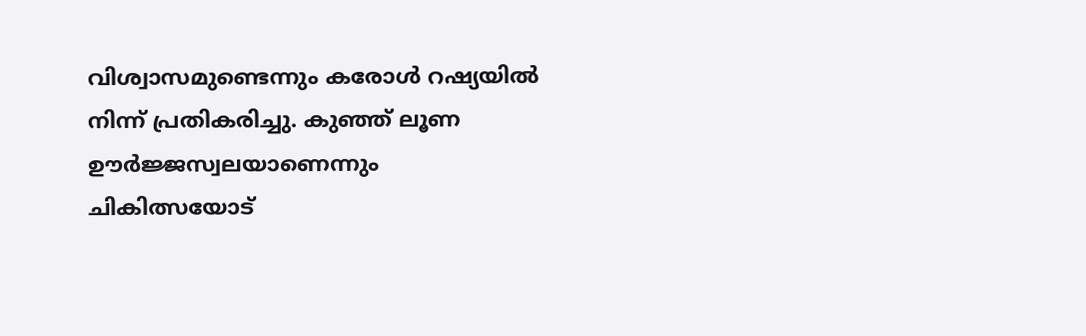വിശ്വാസമുണ്ടെന്നും കരോള്‍ റഷ്യയില്‍ നിന്ന് പ്രതികരിച്ചു. കുഞ്ഞ് ലൂണ ഊര്‍ജ്ജസ്വലയാണെന്നും ചികിത്സയോട്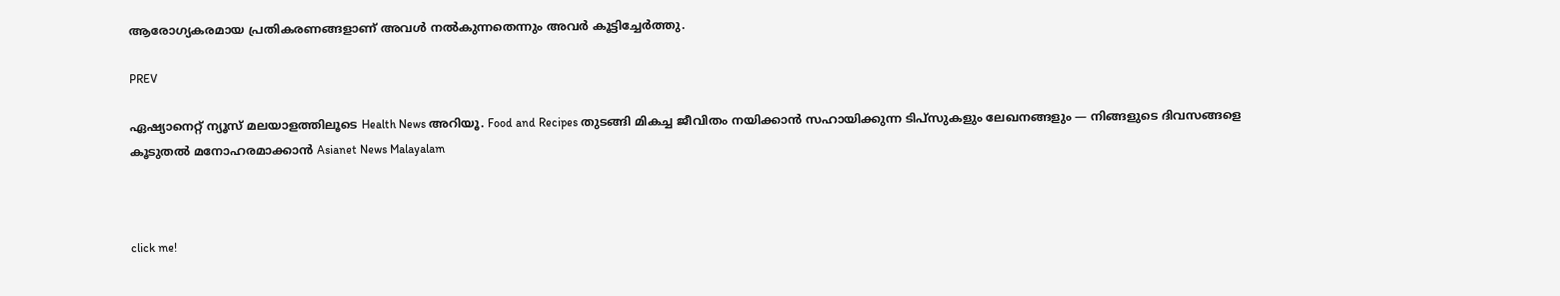ആരോഗ്യകരമായ പ്രതികരണങ്ങളാണ് അവള്‍ നല്‍കുന്നതെന്നും അവര്‍ കൂട്ടിച്ചേര്‍ത്തു.

PREV

ഏഷ്യാനെറ്റ് ന്യൂസ് മലയാളത്തിലൂടെ Health News അറിയൂ. Food and Recipes തുടങ്ങി മികച്ച ജീവിതം നയിക്കാൻ സഹായിക്കുന്ന ടിപ്സുകളും ലേഖനങ്ങളും — നിങ്ങളുടെ ദിവസങ്ങളെ കൂടുതൽ മനോഹരമാക്കാൻ Asianet News Malayalam



click me!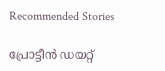Recommended Stories

പ്രോട്ടീൻ ഡയറ്റ്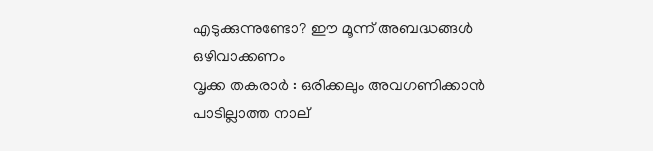എടുക്കുന്നുണ്ടോ? ഈ മൂന്ന് അബദ്ധങ്ങൾ ഒഴിവാക്കണം
വൃക്ക തകരാർ : ഒരിക്കലും അവഗണിക്കാൻ പാടില്ലാത്ത നാല്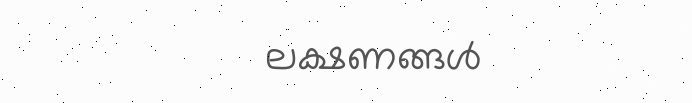ലക്ഷണങ്ങൾ